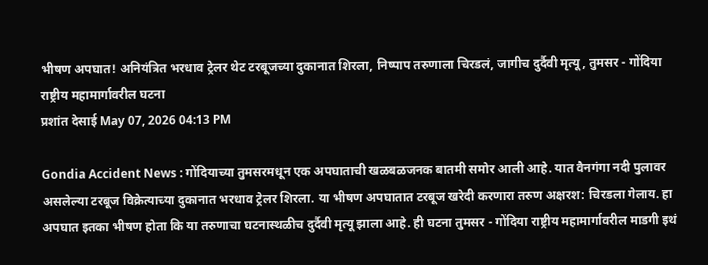भीषण अपघात! अनियंत्रित भरधाव ट्रेलर थेट टरबूजच्या दुकानात शिरला, निष्पाप तरुणाला चिरडलं, जागीच दुर्दैवी मृत्यू, तुमसर - गोंदिया राष्ट्रीय महामार्गावरील घटना
प्रशांत देसाई May 07, 2026 04:13 PM

Gondia Accident News : गोंदियाच्या तुमसरमधून एक अपघाताची खळबळजनक बातमी समोर आली आहे. यात वैनगंगा नदी पुलावर असलेल्या टरबूज विक्रेत्याच्या दुकानात भरधाव ट्रेलर शिरला. या भीषण अपघातात टरबूज खरेदी करणारा तरुण अक्षरश: चिरडला गेलाय. हा अपघात इतका भीषण होता कि या तरुणाचा घटनास्थळीच दुर्दैवी मृत्यू झाला आहे. ही घटना तुमसर - गोंदिया राष्ट्रीय महामार्गावरील माडगी इथं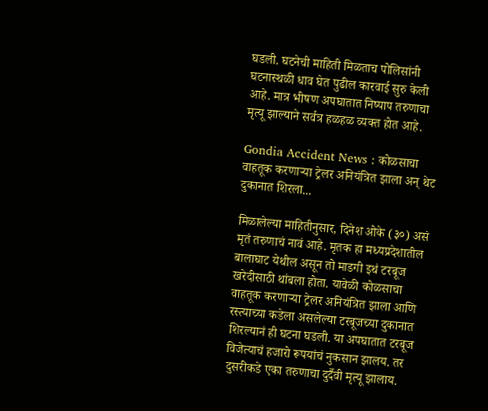घडली. घटनेची माहिती मिळताच पोलिसांनी घटनास्थळी धाव घेत पुढील कारवाई सुरु केली आहे. मात्र भीषण अपघातात निष्पाप तरुणाचा मृत्यू झाल्याने सर्वत्र हळहळ व्यक्त होत आहे.

Gondia Accident News : कोळसाचा वाहतूक करणाऱ्या ट्रेलर अनियंत्रित झाला अन् थेट दुकानात शिरला...

मिळालेल्या माहितीनुसार, दिनेश ओके (३०) असं मृतं तरुणाचं नावं आहे. मृतक हा मध्यप्रदेशातील बालाघाट येथील असून तो माडगी इथं टरबूज खरेदीसाठी थांबला होता. यावेळी कोळसाचा वाहतूक करणाऱ्या ट्रेलर अनियंत्रित झाला आणि रस्त्याच्या कडेला असलेल्या टरबूजच्या दुकानात शिरल्यानं ही घटना घडली. या अपघातात टरबूज विजेत्याचं हजारो रूपयांचं नुकसान झालय. तर दुसरीकडे एका तरुणाचा दुर्दैवी मृत्यू झालाय.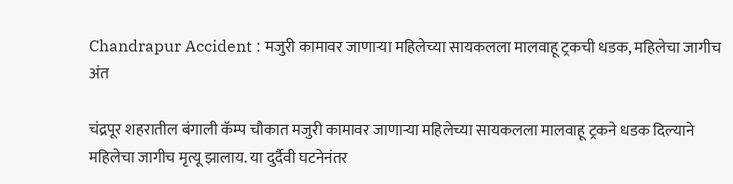Chandrapur Accident : मजुरी कामावर जाणाऱ्या महिलेच्या सायकलला मालवाहू ट्रकची धडक, महिलेचा जागीच अंत

चंद्रपूर शहरातील बंगाली कॅम्प चौकात मजुरी कामावर जाणाऱ्या महिलेच्या सायकलला मालवाहू ट्रकने धडक दिल्याने महिलेचा जागीच मृत्यू झालाय. या दुर्दैवी घटनेनंतर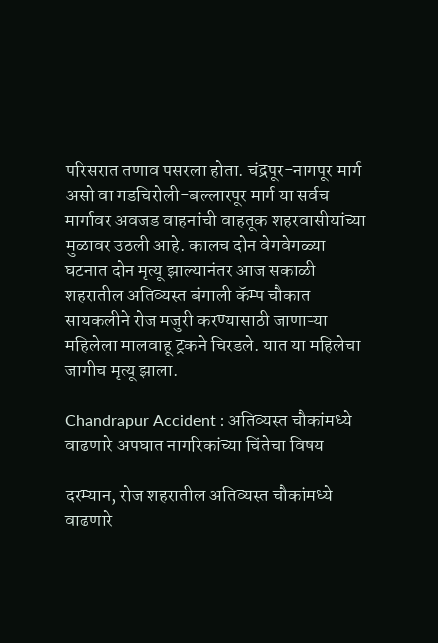परिसरात तणाव पसरला होता. चंद्रपूर-नागपूर मार्ग असो वा गडचिरोली-बल्लारपूर मार्ग या सर्वच मार्गावर अवजड वाहनांची वाहतूक शहरवासीयांच्या मुळावर उठली आहे. कालच दोन वेगवेगळ्या घटनात दोन मृत्यू झाल्यानंतर आज सकाळी शहरातील अतिव्यस्त बंगाली कॅम्प चौकात सायकलीने रोज मजुरी करण्यासाठी जाणाऱ्या महिलेला मालवाहू ट्रकने चिरडले. यात या महिलेचा जागीच मृत्यू झाला.

Chandrapur Accident : अतिव्यस्त चौकांमध्ये वाढणारे अपघात नागरिकांच्या चिंतेचा विषय

दरम्यान, रोज शहरातील अतिव्यस्त चौकांमध्ये वाढणारे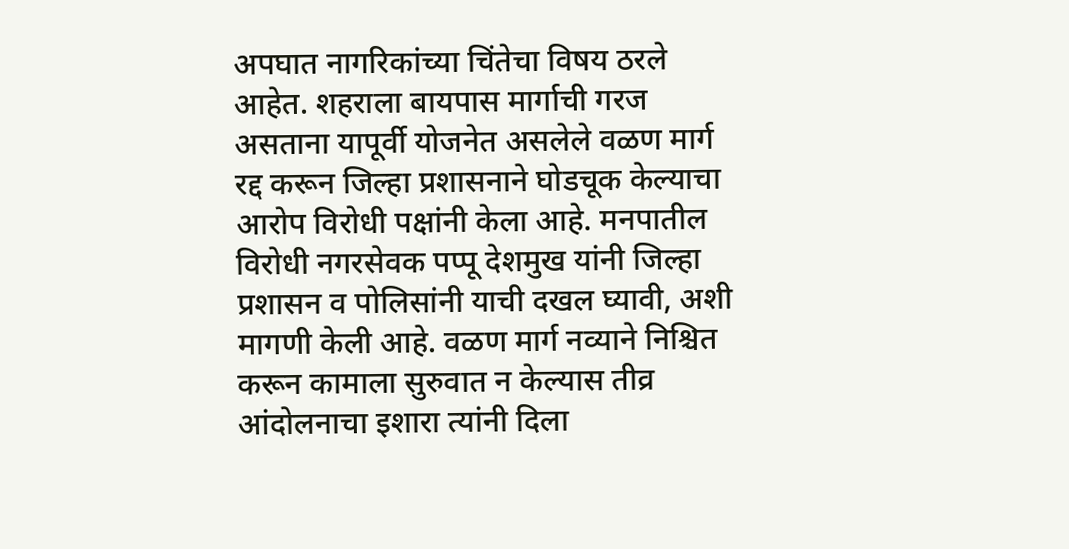अपघात नागरिकांच्या चिंतेचा विषय ठरले आहेत. शहराला बायपास मार्गाची गरज असताना यापूर्वी योजनेत असलेले वळण मार्ग रद्द करून जिल्हा प्रशासनाने घोडचूक केल्याचा आरोप विरोधी पक्षांनी केला आहे. मनपातील विरोधी नगरसेवक पप्पू देशमुख यांनी जिल्हा प्रशासन व पोलिसांनी याची दखल घ्यावी, अशी मागणी केली आहे. वळण मार्ग नव्याने निश्चित करून कामाला सुरुवात न केल्यास तीव्र आंदोलनाचा इशारा त्यांनी दिला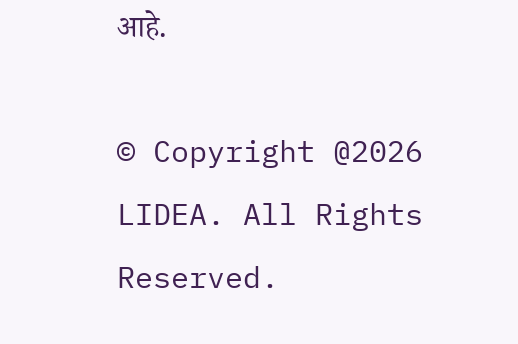आहे.

© Copyright @2026 LIDEA. All Rights Reserved.